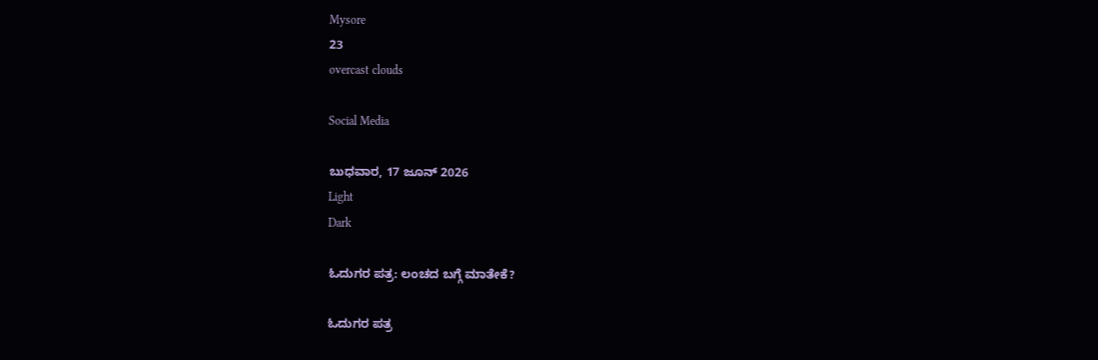Mysore
23
overcast clouds

Social Media

ಬುಧವಾರ, 17 ಜೂನ್ 2026
Light
Dark

ಓದುಗರ ಪತ್ರ: ಲಂಚದ ಬಗ್ಗೆ ಮಾತೇಕೆ?

ಓದುಗರ ಪತ್ರ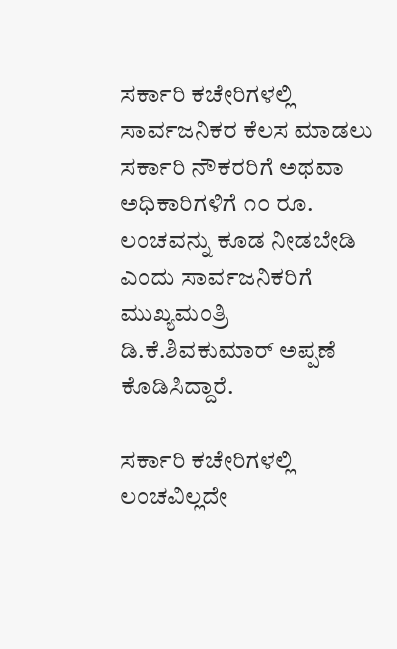ಸರ್ಕಾರಿ ಕಚೇರಿಗಳಲ್ಲಿ ಸಾರ್ವಜನಿಕರ ಕೆಲಸ ಮಾಡಲು ಸರ್ಕಾರಿ ನೌಕರರಿಗೆ ಅಥವಾ ಅಧಿಕಾರಿಗಳಿಗೆ ೧೦ ರೂ. ಲಂಚವನ್ನು ಕೂಡ ನೀಡಬೇಡಿ ಎಂದು ಸಾರ್ವಜನಿಕರಿಗೆ ಮುಖ್ಯಮಂತ್ರಿ ಡಿ.ಕೆ.ಶಿವಕುಮಾರ್ ಅಪ್ಪಣೆ ಕೊಡಿಸಿದ್ದಾರೆ.

ಸರ್ಕಾರಿ ಕಚೇರಿಗಳಲ್ಲಿ ಲಂಚವಿಲ್ಲದೇ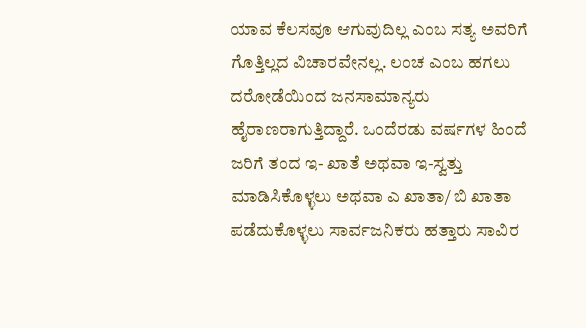ಯಾವ ಕೆಲಸವೂ ಆಗುವುದಿಲ್ಲ ಎಂಬ ಸತ್ಯ ಅವರಿಗೆ ಗೊತ್ತಿಲ್ಲದ ವಿಚಾರವೇನಲ್ಲ. ಲಂಚ ಎಂಬ ಹಗಲು ದರೋಡೆಯಿಂದ ಜನಸಾಮಾನ್ಯರು ಹೈರಾಣರಾಗುತ್ತಿದ್ದಾರೆ. ಒಂದೆರಡು ವರ್ಷಗಳ ಹಿಂದೆ ಜರಿಗೆ ತಂದ ಇ- ಖಾತೆ ಅಥವಾ ಇ-ಸ್ವತ್ತು ಮಾಡಿಸಿಕೊಳ್ಳಲು ಅಥವಾ ಎ ಖಾತಾ/ ಬಿ ಖಾತಾ ಪಡೆದುಕೊಳ್ಳಲು ಸಾರ್ವಜನಿಕರು ಹತ್ತಾರು ಸಾವಿರ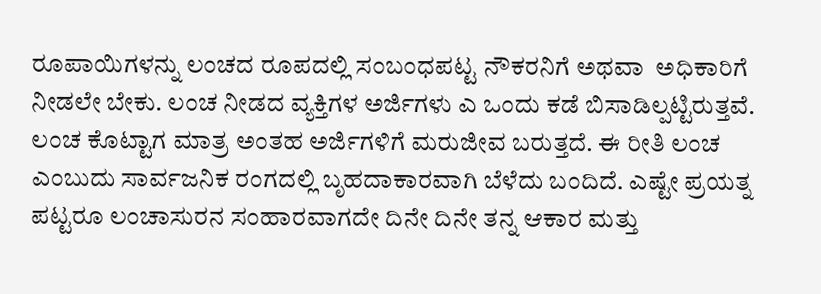ರೂಪಾಯಿಗಳನ್ನು ಲಂಚದ ರೂಪದಲ್ಲಿ ಸಂಬಂಧಪಟ್ಟ ನೌಕರನಿಗೆ ಅಥವಾ  ಅಧಿಕಾರಿಗೆ ನೀಡಲೇ ಬೇಕು. ಲಂಚ ನೀಡದ ವ್ಯಕ್ತಿಗಳ ಅರ್ಜಿಗಳು ಎ ಒಂದು ಕಡೆ ಬಿಸಾಡಿಲ್ಪಟ್ಟಿರುತ್ತವೆ. ಲಂಚ ಕೊಟ್ಟಾಗ ಮಾತ್ರ ಅಂತಹ ಅರ್ಜಿಗಳಿಗೆ ಮರುಜೀವ ಬರುತ್ತದೆ. ಈ ರೀತಿ ಲಂಚ ಎಂಬುದು ಸಾರ್ವಜನಿಕ ರಂಗದಲ್ಲಿ ಬೃಹದಾಕಾರವಾಗಿ ಬೆಳೆದು ಬಂದಿದೆ. ಎಷ್ಟೇ ಪ್ರಯತ್ನ ಪಟ್ಟರೂ ಲಂಚಾಸುರನ ಸಂಹಾರವಾಗದೇ ದಿನೇ ದಿನೇ ತನ್ನ ಆಕಾರ ಮತ್ತು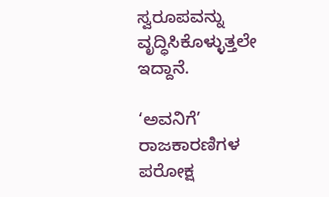ಸ್ವರೂಪವನ್ನು ವೃದ್ಧಿಸಿಕೊಳ್ಳುತ್ತಲೇ ಇದ್ದಾನೆ.

‘ಅವನಿಗೆ’ ರಾಜಕಾರಣಿಗಳ ಪರೋಕ್ಷ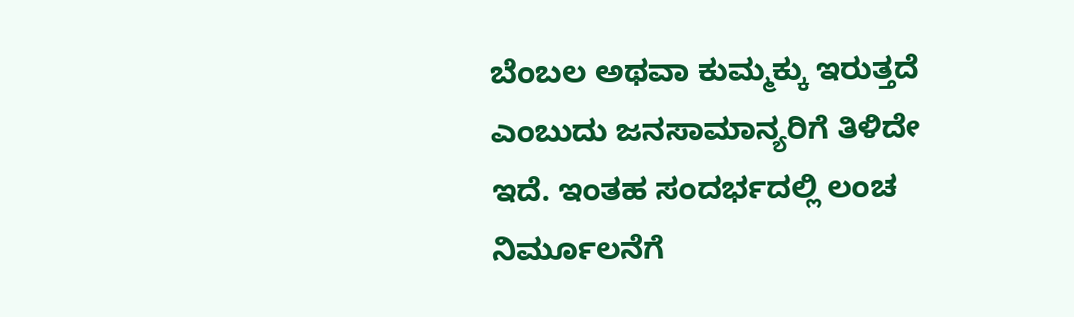ಬೆಂಬಲ ಅಥವಾ ಕುಮ್ಮಕ್ಕು ಇರುತ್ತದೆ ಎಂಬುದು ಜನಸಾಮಾನ್ಯರಿಗೆ ತಿಳಿದೇ ಇದೆ. ಇಂತಹ ಸಂದರ್ಭದಲ್ಲಿ ಲಂಚ ನಿರ್ಮೂಲನೆಗೆ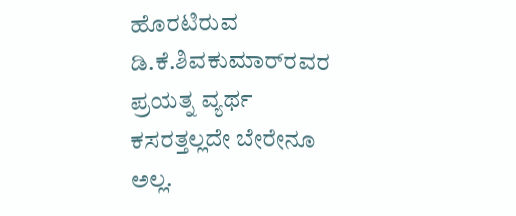ಹೊರಟಿರುವ ಡಿ.ಕೆ.ಶಿವಕುಮಾರ್‌ರವರ ಪ್ರಯತ್ನ ವ್ಯರ್ಥ ಕಸರತ್ತಲ್ಲದೇ ಬೇರೇನೂ ಅಲ್ಲ.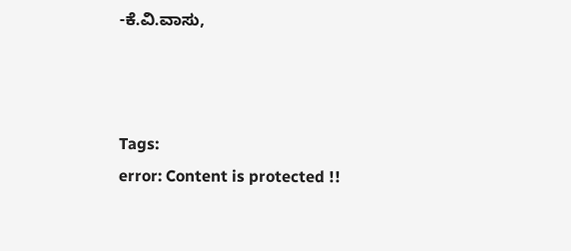-ಕೆ.ವಿ.ವಾಸು,



Tags:
error: Content is protected !!